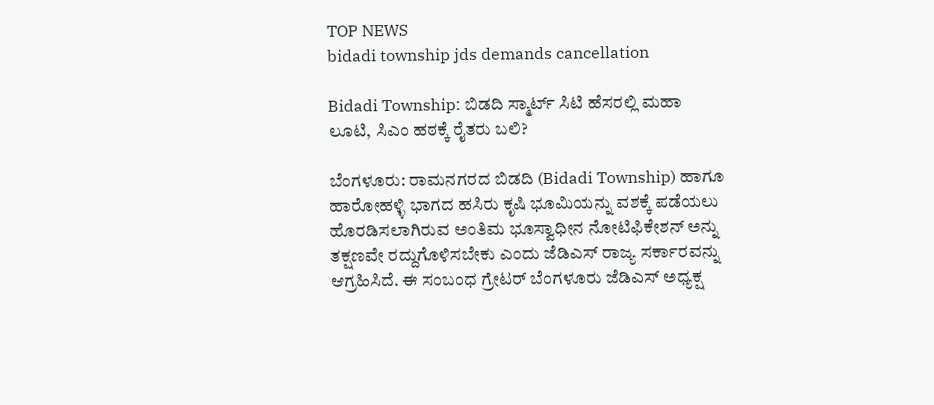TOP NEWS
bidadi township jds demands cancellation

Bidadi Township: ಬಿಡದಿ ಸ್ಮಾರ್ಟ್ ಸಿಟಿ ಹೆಸರಲ್ಲಿ ಮಹಾ ಲೂಟಿ, ಸಿಎಂ ಹಠಕ್ಕೆ ರೈತರು ಬಲಿ?

ಬೆಂಗಳೂರು: ರಾಮನಗರದ ಬಿಡದಿ (Bidadi Township) ಹಾಗೂ ಹಾರೋಹಳ್ಳಿ ಭಾಗದ ಹಸಿರು ಕೃಷಿ ಭೂಮಿಯನ್ನು ವಶಕ್ಕೆ ಪಡೆಯಲು ಹೊರಡಿಸಲಾಗಿರುವ ಅಂತಿಮ ಭೂಸ್ವಾಧೀನ ನೋಟಿಫಿಕೇಶನ್ ಅನ್ನು ತಕ್ಷಣವೇ ರದ್ದುಗೊಳಿಸಬೇಕು ಎಂದು ಜೆಡಿಎಸ್ ರಾಜ್ಯ ಸರ್ಕಾರವನ್ನು ಆಗ್ರಹಿಸಿದೆ. ಈ ಸಂಬಂಧ ಗ್ರೇಟರ್ ಬೆಂಗಳೂರು ಜೆಡಿಎಸ್ ಅಧ್ಯಕ್ಷ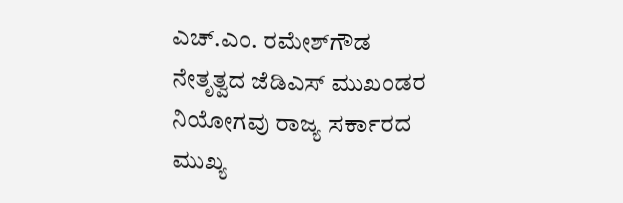ಎಚ್.ಎಂ. ರಮೇಶ್‌ಗೌಡ ನೇತೃತ್ವದ ಜೆಡಿಎಸ್ ಮುಖಂಡರ ನಿಯೋಗವು ರಾಜ್ಯ ಸರ್ಕಾರದ ಮುಖ್ಯ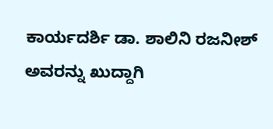ಕಾರ್ಯದರ್ಶಿ ಡಾ. ಶಾಲಿನಿ ರಜನೀಶ್ ಅವರನ್ನು ಖುದ್ದಾಗಿ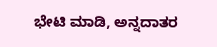ಭೇಟಿ ಮಾಡಿ, ಅನ್ನದಾತರ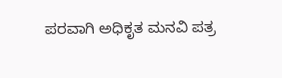ಪರವಾಗಿ ಅಧಿಕೃತ ಮನವಿ ಪತ್ರ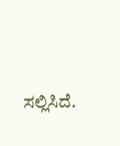ಸಲ್ಲಿಸಿದೆ.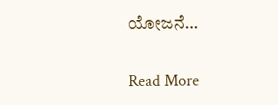ಯೋಜನೆ…

Read More